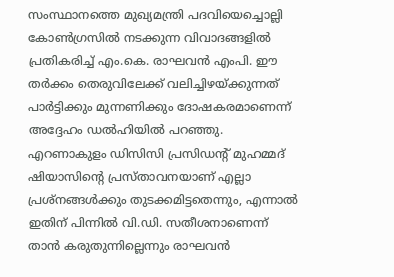സംസ്ഥാനത്തെ മുഖ്യമന്ത്രി പദവിയെച്ചൊല്ലി കോൺഗ്രസിൽ നടക്കുന്ന വിവാദങ്ങളിൽ പ്രതികരിച്ച് എം.കെ. രാഘവൻ എംപി. ഈ തർക്കം തെരുവിലേക്ക് വലിച്ചിഴയ്ക്കുന്നത് പാർട്ടിക്കും മുന്നണിക്കും ദോഷകരമാണെന്ന് അദ്ദേഹം ഡൽഹിയിൽ പറഞ്ഞു. എറണാകുളം ഡിസിസി പ്രസിഡന്റ് മുഹമ്മദ് ഷിയാസിന്റെ പ്രസ്താവനയാണ് എല്ലാ പ്രശ്നങ്ങൾക്കും തുടക്കമിട്ടതെന്നും, എന്നാൽ ഇതിന് പിന്നിൽ വി.ഡി. സതീശനാണെന്ന് താൻ കരുതുന്നില്ലെന്നും രാഘവൻ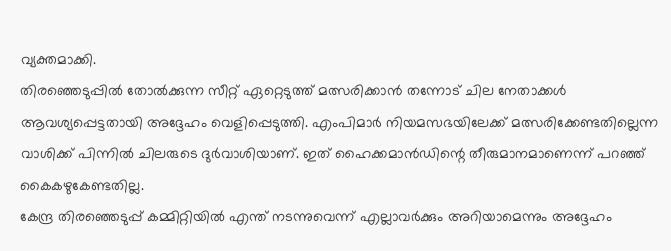വ്യക്തമാക്കി.
തിരഞ്ഞെടുപ്പിൽ തോൽക്കുന്ന സീറ്റ് ഏറ്റെടുത്ത് മത്സരിക്കാൻ തന്നോട് ചില നേതാക്കൾ ആവശ്യപ്പെട്ടതായി അദ്ദേഹം വെളിപ്പെടുത്തി. എംപിമാർ നിയമസഭയിലേക്ക് മത്സരിക്കേണ്ടതില്ലെന്ന വാശിക്ക് പിന്നിൽ ചിലരുടെ ദുർവാശിയാണ്. ഇത് ഹൈക്കമാൻഡിന്റെ തീരുമാനമാണെന്ന് പറഞ്ഞ് കൈകഴുകേണ്ടതില്ല.
കേന്ദ്ര തിരഞ്ഞെടുപ്പ് കമ്മിറ്റിയിൽ എന്ത് നടന്നുവെന്ന് എല്ലാവർക്കും അറിയാമെന്നും അദ്ദേഹം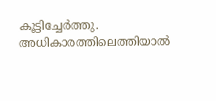കൂട്ടിച്ചേർത്തു. അധികാരത്തിലെത്തിയാൽ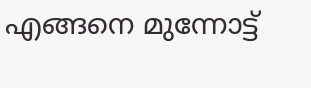എങ്ങനെ മുന്നോട്ട്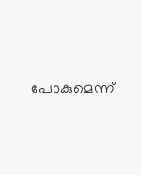പോകുമെന്ന്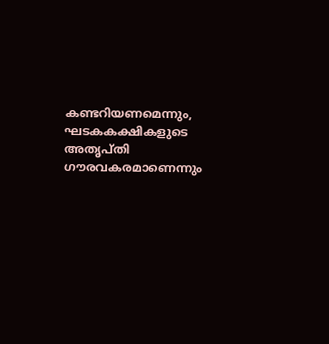കണ്ടറിയണമെന്നും, ഘടകകക്ഷികളുടെ അതൃപ്തി ഗൗരവകരമാണെന്നും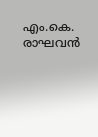എം.കെ. രാഘവൻ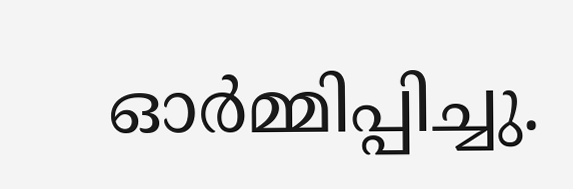ഓർമ്മിപ്പിച്ചു.